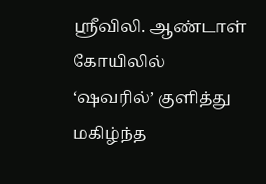ஸ்ரீவிலி. ஆண்டாள் கோயிலில் ‘ஷவரில்’ குளித்து மகிழ்ந்த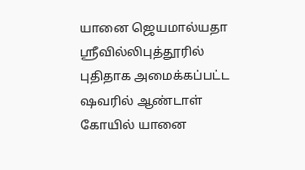யானை ஜெயமால்யதா
ஸ்ரீவில்லிபுத்தூரில் புதிதாக அமைக்கப்பட்ட ஷவரில் ஆண்டாள் கோயில் யானை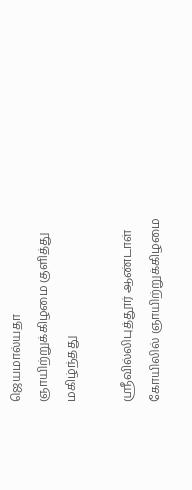ஜெயமால்யதா ஞாயிற்றுக்கிழமை குளித்து மகிழ்ந்தது

ஸ்ரீவில்லிபுத்தூர் ஆண்டாள் கோயிலில் ஞாயிற்றுக்கிழமை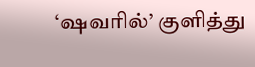‘ஷவரில்’ குளித்து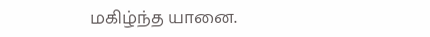மகிழ்ந்த யானை.